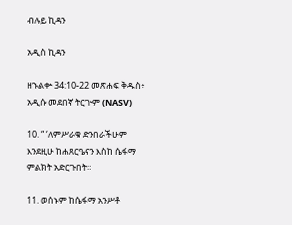ብሉይ ኪዳን

አዲስ ኪዳን

ዘኁልቍ 34:10-22 መጽሐፍ ቅዱስ፥ አዲሱ መደበኛ ትርጒም (NASV)

10. “ ‘ለምሥራቁ ድንበራችሁም እንደዚሁ ከሐጸርዔናን እስከ ሴፋማ ምልክት አድርጉበት።

11. ወሰኑም ከሴፋማ አንሥቶ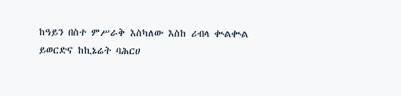ከዓይን በስተ ምሥራቅ እስካለው እስከ ሪብላ ቊልቊል ይወርድና ከኪኔሬት ባሕርሀ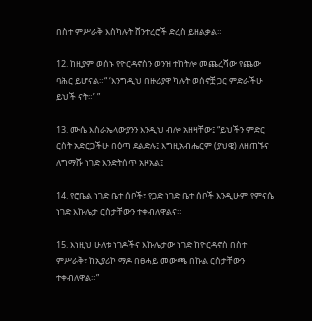በስተ ምሥራቅ እስካሉት ሸንተረሮች ድረስ ይዘልቃል።

12. ከዚያም ወሰኑ የዮርዳኖስን ወንዝ ተከትሎ መጨረሻው የጨው ባሕር ይሆናል።“ ‘እንግዲህ በዙሪያዋ ካሉት ወሰኖቿ ጋር ምድራችሁ ይህች ናት።’ ”

13. ሙሴ እስራኤላውያንን እንዲህ ብሎ አዘዛቸው፤ “ይህችን ምድር ርስት አድርጋችሁ በዕጣ ደልድሉ፤ እግዚአብሔርም (ያህዌ) ለዘጠኙና ለግማሹ ነገድ እንድትሰጥ አዞአል፤

14. የሮቤል ነገድ ቤተ ሰቦች፣ የጋድ ነገድ ቤተ ሰቦች እንዲሁም የምናሴ ነገድ እኩሌታ ርስታቸውን ተቀብለዋልና።

15. እነዚህ ሁለቱ ነገዶችና እኩሌታው ነገድ ከዮርዳኖስ በስተ ምሥራቅ፣ ከኢያሪኮ ማዶ በፀሓይ መውጫ በኩል ርስታቸውን ተቀብለዋል።”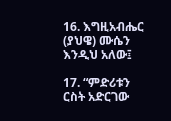16. እግዚአብሔር (ያህዌ) ሙሴን እንዲህ አለው፤

17. “ምድሪቱን ርስት አድርገው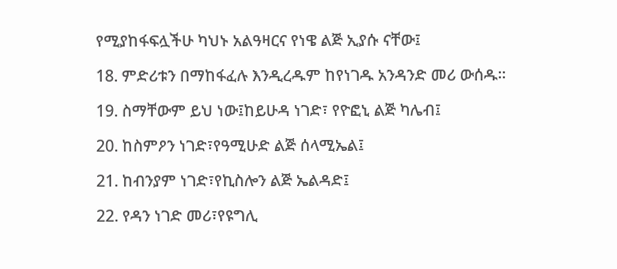የሚያከፋፍሏችሁ ካህኑ አልዓዛርና የነዌ ልጅ ኢያሱ ናቸው፤

18. ምድሪቱን በማከፋፈሉ እንዲረዱም ከየነገዱ አንዳንድ መሪ ውሰዱ።

19. ስማቸውም ይህ ነው፤ከይሁዳ ነገድ፣ የዮፎኒ ልጅ ካሌብ፤

20. ከስምዖን ነገድ፣የዓሚሁድ ልጅ ሰላሚኤል፤

21. ከብንያም ነገድ፣የኪስሎን ልጅ ኤልዳድ፤

22. የዳን ነገድ መሪ፣የዩግሊ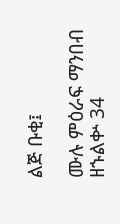ልጅ ቡቂ፤

ሙሉ ምዕራፍ ማንበብ ዘኁልቍ 34